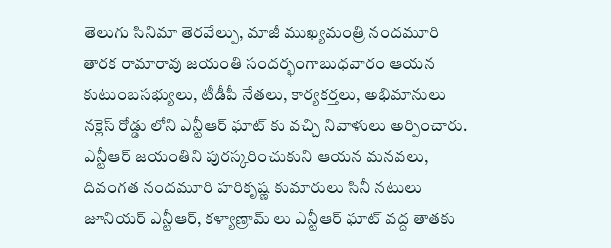తెలుగు సినిమా తెరవేల్పు, మాజీ ముఖ్యమంత్రి నందమూరి తారక రామారావు జయంతి సందర్భంగాబుధవారం ఆయన కుటుంబసభ్యులు, టీడీపీ నేతలు, కార్యకర్తలు, అభిమానులు నక్లెస్ రోడ్డు లోని ఎన్టీఆర్ ఘాట్ కు వచ్చి నివాళులు అర్పించారు. ఎన్టీఆర్ జయంతిని పురస్కరించుకుని ఆయన మనవలు, దివంగత నందమూరి హరికృష్ణ కుమారులు సినీ నటులు జూనియర్ ఎన్టీఆర్, కళ్యాణ్రామ్ లు ఎన్టీఆర్ ఘాట్ వద్ద తాతకు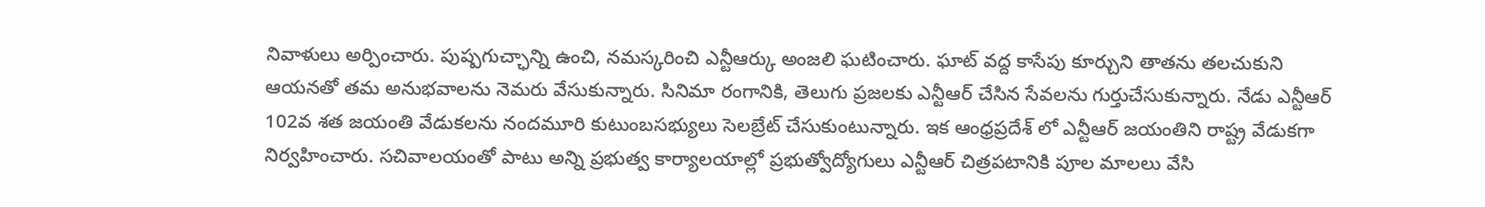నివాళులు అర్పించారు. పుష్పగుచ్ఛాన్ని ఉంచి, నమస్కరించి ఎన్టీఆర్కు అంజలి ఘటించారు. ఘాట్ వద్ద కాసేపు కూర్చుని తాతను తలచుకుని ఆయనతో తమ అనుభవాలను నెమరు వేసుకున్నారు. సినిమా రంగానికి, తెలుగు ప్రజలకు ఎన్టీఆర్ చేసిన సేవలను గుర్తుచేసుకున్నారు. నేడు ఎన్టీఆర్ 102వ శత జయంతి వేడుకలను నందమూరి కుటుంబసభ్యులు సెలబ్రేట్ చేసుకుంటున్నారు. ఇక ఆంధ్రప్రదేశ్ లో ఎన్టీఆర్ జయంతిని రాష్ట్ర వేడుకగా నిర్వహించారు. సచివాలయంతో పాటు అన్ని ప్రభుత్వ కార్యాలయాల్లో ప్రభుత్వోద్యోగులు ఎన్టీఆర్ చిత్రపటానికి పూల మాలలు వేసి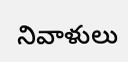నివాళులు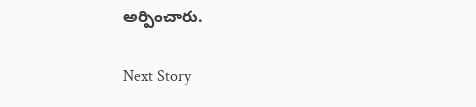అర్పించారు.

Next Story